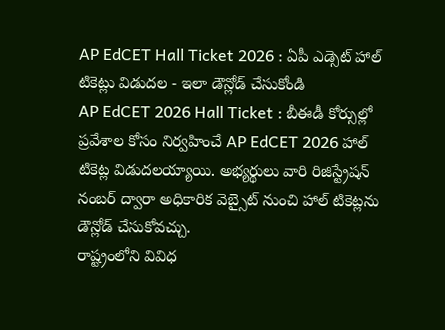AP EdCET Hall Ticket 2026 : ఏపీ ఎడ్సెట్ హాల్ టికెట్లు విడుదల - ఇలా డౌన్లోడ్ చేసుకోండి
AP EdCET 2026 Hall Ticket : బీఈడీ కోర్సుల్లో ప్రవేశాల కోసం నిర్వహించే AP EdCET 2026 హాల్ టికెట్ల విడుదలయ్యాయి. అభ్యర్థులు వారి రిజిస్ట్రేషన్ నంబర్ ద్వారా అధికారిక వెబ్సైట్ నుంచి హాల్ టికెట్లను డౌన్లోడ్ చేసుకోవచ్చు.
రాష్ట్రంలోని వివిధ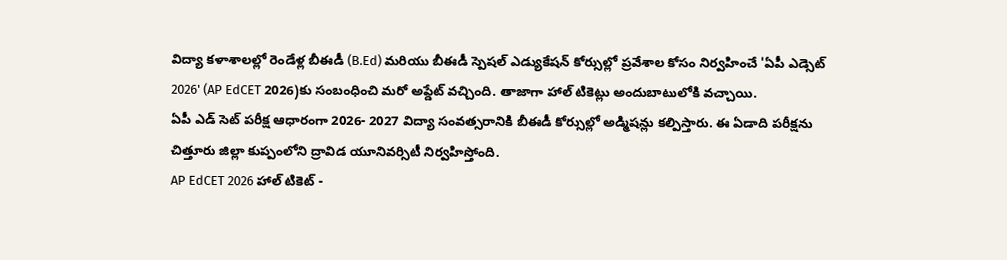విద్యా కళాశాలల్లో రెండేళ్ల బీఈడీ (B.Ed) మరియు బీఈడీ స్పెషల్ ఎడ్యుకేషన్ కోర్సుల్లో ప్రవేశాల కోసం నిర్వహించే 'ఏపీ ఎడ్సెట్ 2026' (AP EdCET 2026)కు సంబంధించి మరో అప్డేట్ వచ్చింది. తాజాగా హాల్ టికెట్లు అందుబాటులోకి వచ్చాయి.
ఏపీ ఎడ్ సెట్ పరీక్ష ఆధారంగా 2026- 2027 విద్యా సంవత్సరానికి బీఈడీ కోర్సుల్లో అడ్మిషన్లు కల్పిస్తారు. ఈ ఏడాది పరీక్షను చిత్తూరు జిల్లా కుప్పంలోని ద్రావిడ యూనివర్సిటీ నిర్వహిస్తోంది.
AP EdCET 2026 హాల్ టికెట్ -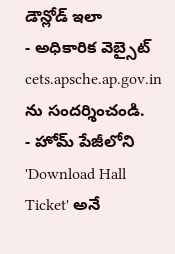డౌన్లోడ్ ఇలా
- అధికారిక వెబ్సైట్ cets.apsche.ap.gov.in ను సందర్శించండి.
- హోమ్ పేజీలోని 'Download Hall Ticket' అనే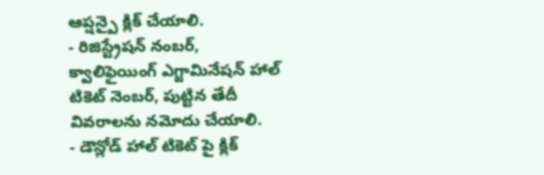ఆప్షన్పై క్లిక్ చేయాలి.
- రిజిస్ట్రేషన్ నంబర్, క్వాలిఫైయింగ్ ఎగ్జామినేషన్ హాల్ టికెట్ నెంబర్, పుట్టిన తేదీ వివరాలను నమోదు చేయాలి.
- డౌన్లోడ్ హాల్ టికెట్ పై క్లిక్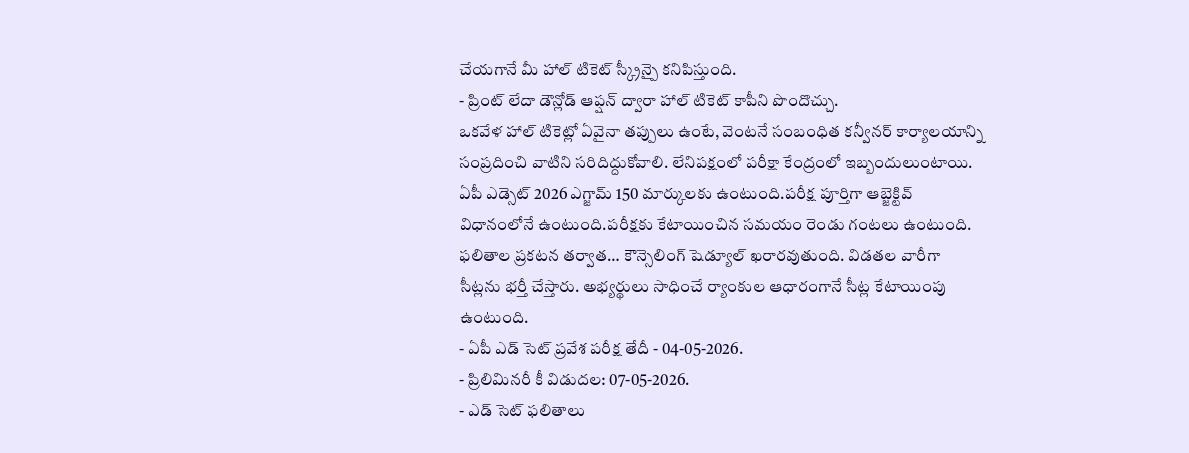చేయగానే మీ హాల్ టికెట్ స్క్రీన్పై కనిపిస్తుంది.
- ప్రింట్ లేదా డౌన్లోడ్ ఆప్షన్ ద్వారా హాల్ టికెట్ కాపీని పొందొచ్చు.
ఒకవేళ హాల్ టికెట్లో ఏవైనా తప్పులు ఉంటే, వెంటనే సంబంధిత కన్వీనర్ కార్యాలయాన్ని సంప్రదించి వాటిని సరిదిద్దుకోవాలి. లేనిపక్షంలో పరీక్షా కేంద్రంలో ఇబ్బందులుంటాయి.
ఏపీ ఎడ్సెట్ 2026 ఎగ్జామ్ 150 మార్కులకు ఉంటుంది.పరీక్ష పూర్తిగా ఆబ్జెక్టివ్ విధానంలోనే ఉంటుంది.పరీక్షకు కేటాయించిన సమయం రెండు గంటలు ఉంటుంది. ఫలితాల ప్రకటన తర్వాత… కౌన్సెలింగ్ షెడ్యూల్ ఖరారవుతుంది. విడతల వారీగా సీట్లను భర్తీ చేస్తారు. అభ్యర్థులు సాధించే ర్యాంకుల ఆధారంగానే సీట్ల కేటాయింపు ఉంటుంది.
- ఏపీ ఎడ్ సెట్ ప్రవేశ పరీక్ష తేదీ - 04-05-2026.
- ప్రిలిమినరీ కీ విడుదల: 07-05-2026.
- ఎడ్ సెట్ ఫలితాలు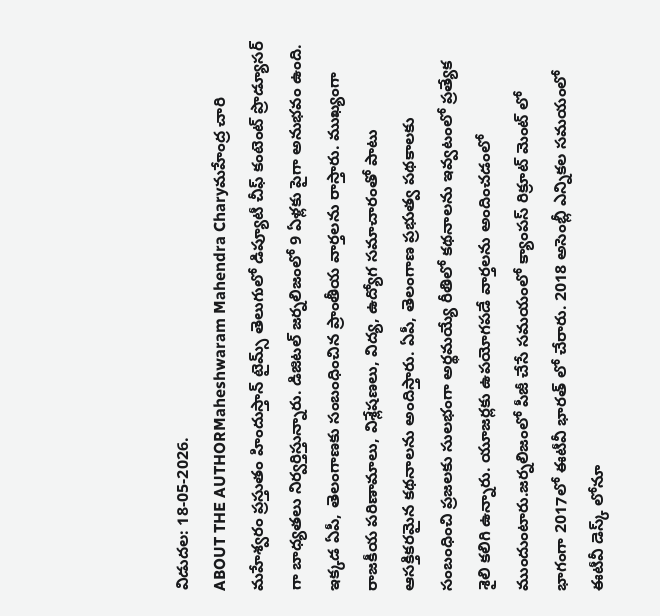విడుదల: 18-05-2026.
ABOUT THE AUTHORMaheshwaram Mahendra Charyమహేంద్ర చారి మహేశ్వరం ప్రస్తుతం హిందుస్తాన్ టైమ్స్ తెలుగులో డిప్యూటీ చీఫ్ కంటెంట్ ప్రొడ్యూసర్ గా బాధ్యతలు నిర్వర్తిస్తున్నారు. డిజిటల్ జర్నలిజంలో 9 ఏళ్లకు పైగా అనుభవం ఉంది. ఇక్కడ ఏపీ, తెలంగాణకు సంబంధించిన ప్రాంతీయ వార్తలను రాస్తారు. ముఖ్యంగా రాజకీయ పరిణామాలు, విశ్లేషణలు, విద్య, ఉద్యోగ సమాచారంతో పాటు ఆసక్తికరమైన కథనాలను అందిస్తారు. ఏపీ, తెలంగాణ ప్రభుత్వ పథకాలకు సంబంధించి ప్రజలకు సులభంగా అర్థమయ్యే రీతిలో కథనాలను ఇవ్వటంలో ప్రత్యేక శైలి కలిగి ఉన్నారు. యూజర్లకు ఉపయోగపడే వార్తలను అందించడంలో ముందుంటారు.జర్నలిజంలో పీజీ చేసే సమయంలో క్యాంపస్ రిక్రూట్ మెంట్ లో భాగంగా 2017లో ఈటీవీ భారత్ లో చేరారు. 2018 అసెంబ్లీ ఎన్నికల సమయంలో ఈటీవీ డెస్క్ లోనూ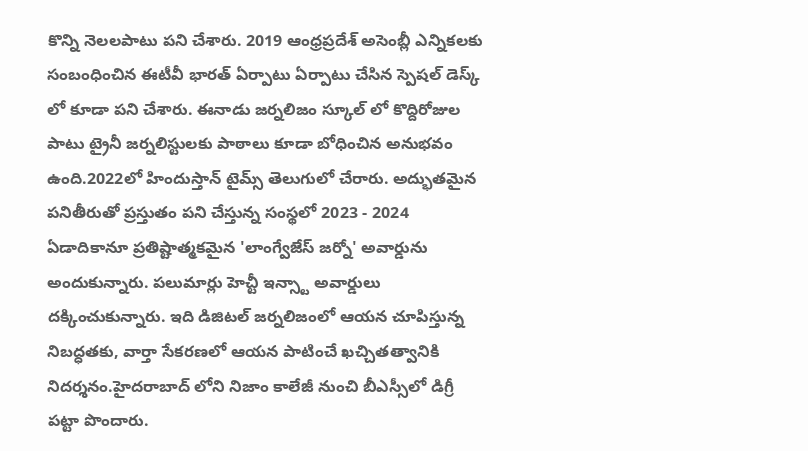కొన్ని నెలలపాటు పని చేశారు. 2019 ఆంధ్రప్రదేశ్ అసెంబ్లీ ఎన్నికలకు సంబంధించిన ఈటీవీ భారత్ ఏర్పాటు ఏర్పాటు చేసిన స్పెషల్ డెస్క్ లో కూడా పని చేశారు. ఈనాడు జర్నలిజం స్కూల్ లో కొద్దిరోజుల పాటు ట్రైనీ జర్నలిస్టులకు పాఠాలు కూడా బోధించిన అనుభవం ఉంది.2022లో హిందుస్తాన్ టైమ్స్ తెలుగులో చేరారు. అద్భుతమైన పనితీరుతో ప్రస్తుతం పని చేస్తున్న సంస్థలో 2023 - 2024 ఏడాదికానూ ప్రతిష్టాత్మకమైన 'లాంగ్వేజేస్ జర్నో' అవార్డును అందుకున్నారు. పలుమార్లు హెచ్టీ ఇన్స్టా అవార్డులు దక్కించుకున్నారు. ఇది డిజిటల్ జర్నలిజంలో ఆయన చూపిస్తున్న నిబద్ధతకు, వార్తా సేకరణలో ఆయన పాటించే ఖచ్చితత్వానికి నిదర్శనం.హైదరాబాద్ లోని నిజాం కాలేజీ నుంచి బీఎస్సీలో డిగ్రీ పట్టా పొందారు.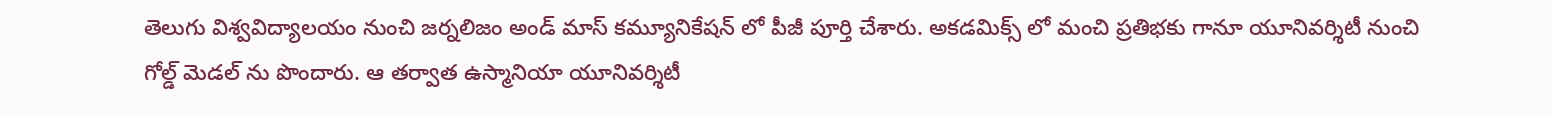తెలుగు విశ్వవిద్యాలయం నుంచి జర్నలిజం అండ్ మాస్ కమ్యూనికేషన్ లో పీజీ పూర్తి చేశారు. అకడమిక్స్ లో మంచి ప్రతిభకు గానూ యూనివర్శిటీ నుంచి గోల్డ్ మెడల్ ను పొందారు. ఆ తర్వాత ఉస్మానియా యూనివర్శిటీ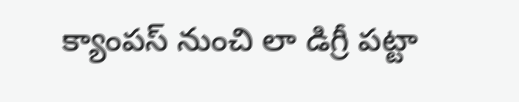క్యాంపస్ నుంచి లా డిగ్రీ పట్టా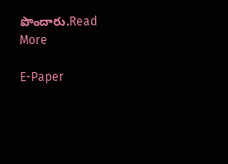పొందారు.Read More

E-Paper